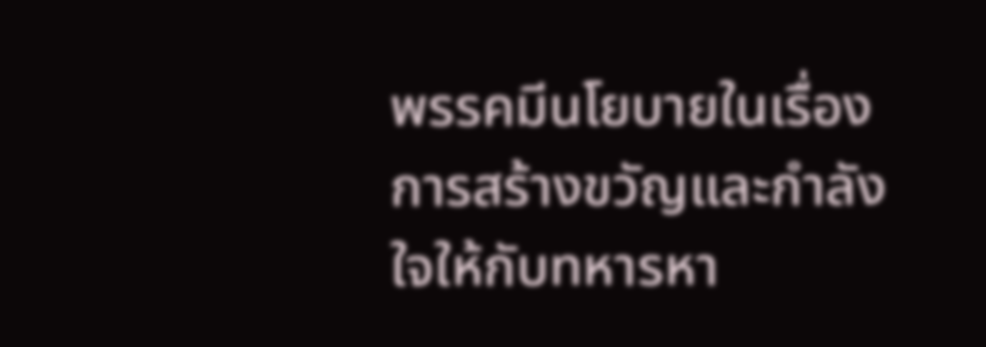พรรคมีนโยบายในเรื่องการสร้างขวัญและกำลังใจให้กับทหารหา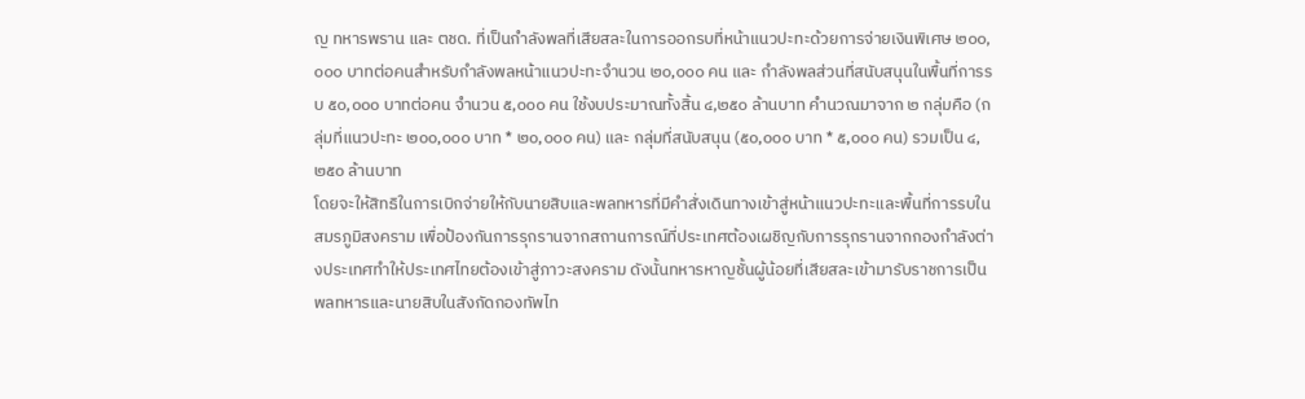ญ ทหารพราน และ ตชด. ที่เป็นกำลังพลที่เสียสละในการออกรบที่หน้าแนวปะทะด้วยการจ่ายเงินพิเศษ ๒๐๐,๐๐๐ บาทต่อคนสำหรับกำลังพลหน้าแนวปะทะจำนวน ๒๐,๐๐๐ คน และ กำลังพลส่วนที่สนับสนุนในพื้นที่การรบ ๕๐,๐๐๐ บาทต่อคน จำนวน ๕,๐๐๐ คน ใช้งบประมาณทั้งสิ้น ๔,๒๕๐ ล้านบาท คำนวณมาจาก ๒ กลุ่มคือ (กลุ่มที่แนวปะทะ ๒๐๐,๐๐๐ บาท * ๒๐,๐๐๐ คน) และ กลุ่มที่สนับสนุน (๕๐,๐๐๐ บาท * ๕,๐๐๐ คน) รวมเป็น ๔,๒๕๐ ล้านบาท
โดยจะให้สิทธิในการเบิกจ่ายให้กับนายสิบและพลทหารที่มีคำสั่งเดินทางเข้าสู่หน้าแนวปะทะและพื้นที่การรบในสมรภูมิสงคราม เพื่อป้องกันการรุกรานจากสถานการณ์ที่ประเทศต้องเผชิญกับการรุกรานจากกองกำลังต่างประเทศทำให้ประเทศไทยต้องเข้าสู่ภาวะสงคราม ดังนั้นทหารหาญชั้นผู้น้อยที่เสียสละเข้ามารับราชการเป็นพลทหารและนายสิบในสังกัดกองทัพไท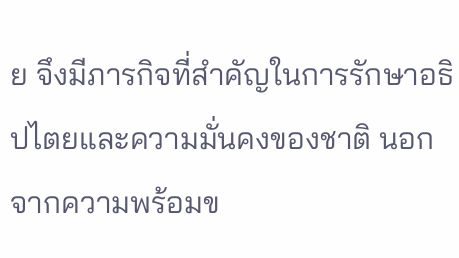ย จึงมีภารกิจที่สำคัญในการรักษาอธิปไตยและความมั่นคงของชาติ นอกจากความพร้อมข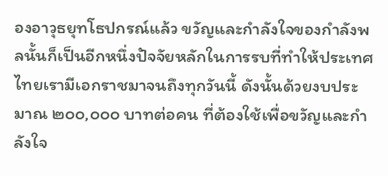องอาวุธยุทโธปกรณ์แล้ว ขวัญและกำลังใจของกำลังพลนั้นก็เป็นอีกหนึ่งปัจจัยหลักในการรบที่ทำให้ประเทศไทยเรามีเอกราชมาจนถึงทุกวันนี้ ดังนั้นด้วยงบประมาณ ๒๐๐,๐๐๐ บาทต่อคน ที่ต้องใช้เพื่อขวัญและกำลังใจ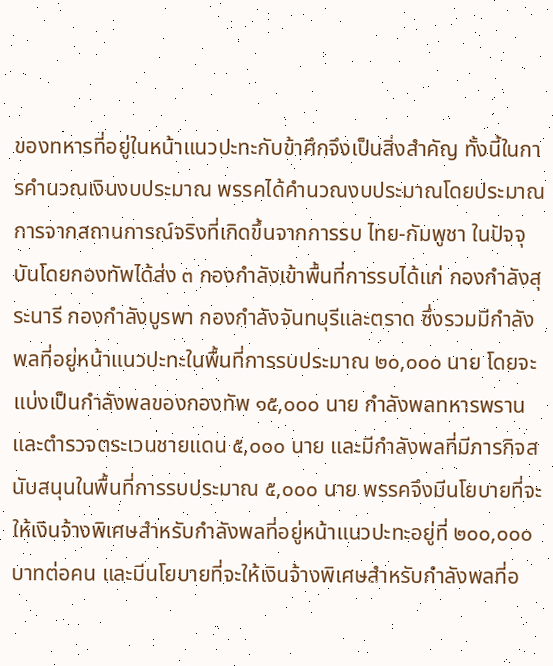ของทหารที่อยู่ในหน้าแนวปะทะกับข้าศึกจึงเป็นสิ่งสำคัญ ทั้งนี้ในการคำนวณเงินงบประมาณ พรรคได้คำนวณงบประมาณโดยประมาณการจากสถานการณ์จริงที่เกิดขึ้นจากการรบ ไทย-กัมพูชา ในปัจจุบันโดยกองทัพได้ส่ง ๓ กองกำลังเข้าพื้นที่การรบได้แก่ กองกำลังสุระนารี กองกำลังบูรพา กองกำลังจันทบุรีและตราด ซึ่งรวมมีกำลังพลที่อยู่หน้าแนวปะทะในพื้นที่การรบประมาณ ๒๐,๐๐๐ นาย โดยจะแบ่งเป็นกำลังพลของกองทัพ ๑๕,๐๐๐ นาย กำลังพลทหารพรานและตำรวจตระเวนชายแดน ๕,๐๐๐ นาย และมีกำลังพลที่มีภารกิจสนับสนุนในพื้นที่การรบประมาณ ๕,๐๐๐ นาย พรรคจึงมีนโยบายที่จะให้เงินจ้างพิเศษสำหรับกำลังพลที่อยู่หน้าแนวปะทะอยู่ที่ ๒๐๐,๐๐๐ บาทต่อคน และมีนโยบายที่จะให้เงินจ้างพิเศษสำหรับกำลังพลที่อ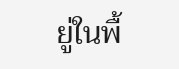ยู่ในพื้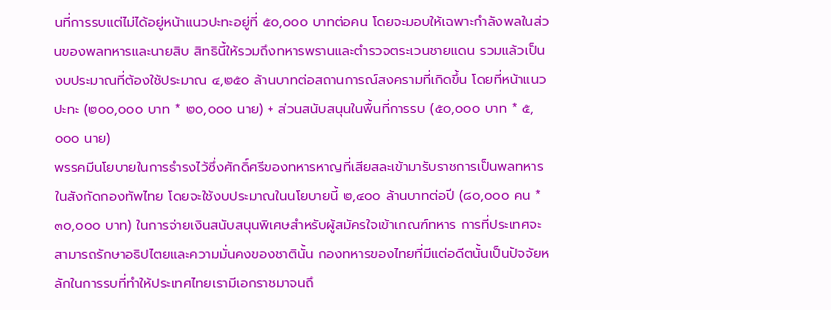นที่การรบแต่ไม่ได้อยู่หน้าแนวปะทะอยู่ที่ ๕๐,๐๐๐ บาทต่อคน โดยจะมอบให้เฉพาะกำลังพลในส่วนของพลทหารและนายสิบ สิทธินี้ให้รวมถึงทหารพรานและตำรวจตระเวนชายแดน รวมแล้วเป็นงบประมาณที่ต้องใช้ประมาณ ๔,๒๕๐ ล้านบาทต่อสถานการณ์สงครามที่เกิดขึ้น โดยที่หน้าแนวปะทะ (๒๐๐,๐๐๐ บาท * ๒๐,๐๐๐ นาย) + ส่วนสนับสนุนในพื้นที่การรบ (๕๐,๐๐๐ บาท * ๕,๐๐๐ นาย)
พรรคมีนโยบายในการธำรงไว้ซึ่งศักดิ์ศรีของทหารหาญที่เสียสละเข้ามารับราชการเป็นพลทหาร ในสังกัดกองทัพไทย โดยจะใช้งบประมาณในนโยบายนี้ ๒,๔๐๐ ล้านบาทต่อปี (๘๐,๐๐๐ คน * ๓๐,๐๐๐ บาท) ในการจ่ายเงินสนับสนุนพิเศษสำหรับผู้สมัครใจเข้าเกณฑ์ทหาร การที่ประเทศจะสามารถรักษาอธิปไตยและความมั่นคงของชาตินั้น กองทหารของไทยที่มีแต่อดีตนั้นเป็นปัจจัยหลักในการรบที่ทำให้ประเทศไทยเรามีเอกราชมาจนถึ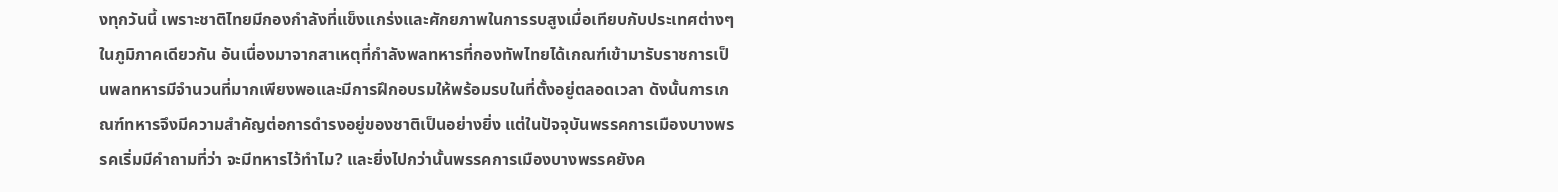งทุกวันนี้ เพราะชาติไทยมีกองกำลังที่แข็งแกร่งและศักยภาพในการรบสูงเมื่อเทียบกับประเทศต่างๆ ในภูมิภาคเดียวกัน อันเนื่องมาจากสาเหตุที่กำลังพลทหารที่กองทัพไทยได้เกณฑ์เข้ามารับราชการเป็นพลทหารมีจำนวนที่มากเพียงพอและมีการฝึกอบรมให้พร้อมรบในที่ตั้งอยู่ตลอดเวลา ดังนั้นการเกณฑ์ทหารจึงมีความสำคัญต่อการดำรงอยู่ของชาติเป็นอย่างยิ่ง แต่ในปัจจุบันพรรคการเมืองบางพรรคเริ่มมีคำถามที่ว่า จะมีทหารไว้ทำไม? และยิ่งไปกว่านั้นพรรคการเมืองบางพรรคยังค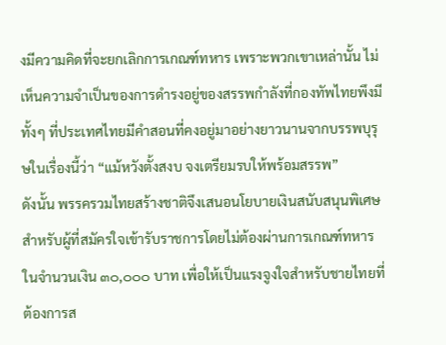งมีความคิดที่จะยกเลิกการเกณฑ์ทหาร เพราะพวกเขาเหล่านั้น ไม่เห็นความจำเป็นของการดำรงอยู่ของสรรพกำลังที่กองทัพไทยพึงมี ทั้งๆ ที่ประเทศไทยมีคำสอนที่คงอยู่มาอย่างยาวนานจากบรรพบุรุษในเรื่องนี้ว่า “แม้หวังตั้งสงบ จงเตรียมรบให้พร้อมสรรพ”
ดังนั้น พรรครวมไทยสร้างชาติจึงเสนอนโยบายเงินสนับสนุนพิเศษสำหรับผู้ที่สมัครใจเข้ารับราชการโดยไม่ต้องผ่านการเกณฑ์ทหารในจำนวนเงิน ๓๐,๐๐๐ บาท เพื่อให้เป็นแรงจูงใจสำหรับชายไทยที่ต้องการส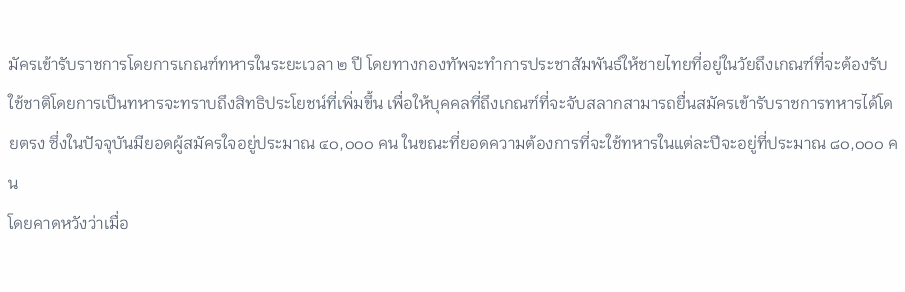มัครเข้ารับราชการโดยการเกณฑ์ทหารในระยะเวลา ๒ ปี โดยทางกองทัพจะทำการประชาสัมพันธ์ให้ชายไทยที่อยู่ในวัยถึงเกณฑ์ที่จะต้องรับใช้ชาติโดยการเป็นทหารจะทราบถึงสิทธิประโยชน์ที่เพิ่มขึ้น เพื่อให้บุคคลที่ถึงเกณฑ์ที่จะจับสลากสามารถยื่นสมัครเข้ารับราชการทหารได้โดยตรง ซึ่งในปัจจุบันมียอดผู้สมัครใจอยู่ประมาณ ๔๐,๐๐๐ คน ในขณะที่ยอดความต้องการที่จะใช้ทหารในแต่ละปีจะอยู่ที่ประมาณ ๘๐,๐๐๐ คน
โดยคาดหวังว่าเมื่อ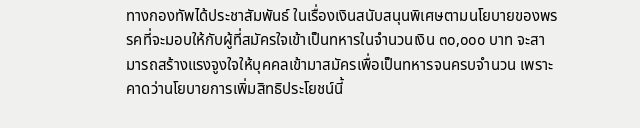ทางกองทัพได้ประชาสัมพันธ์ ในเรื่องเงินสนับสนุนพิเศษตามนโยบายของพรรคที่จะมอบให้กับผู้ที่สมัครใจเข้าเป็นทหารในจำนวนเงิน ๓๐,๐๐๐ บาท จะสามารถสร้างแรงจูงใจให้บุคคลเข้ามาสมัครเพื่อเป็นทหารจนครบจำนวน เพราะคาดว่านโยบายการเพิ่มสิทธิประโยชน์นี้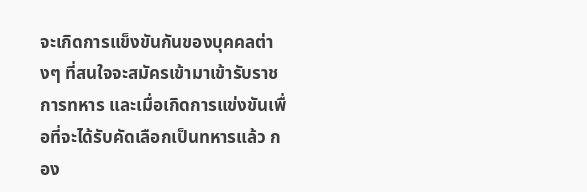จะเกิดการแข็งขันกันของบุคคลต่างๆ ที่สนใจจะสมัครเข้ามาเข้ารับราชการทหาร และเมื่อเกิดการแข่งขันเพื่อที่จะได้รับคัดเลือกเป็นทหารแล้ว กอง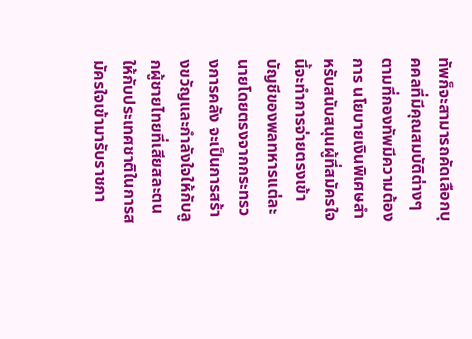ทัพก็จะสามารถคัดเลือกบุคคลที่มีคุณสมบัติต่างๆ ตามที่กองทัพมีความต้องการ นโยบายเงินพิเศษสำหรับสนับสนุนผู้ที่สมัครใจนี้จะทำการจ่ายตรงเข้าบัญชีของพลทหารแต่ละนายโดยตรงจากกระทรวงการคลัง จะเป็นการสร้างขวัญและกำลังใจให้กับลูกผู้ชายไทยที่เสียสละตนให้กับประเทศชาติในการสมัครใจเข้ามารับราชกา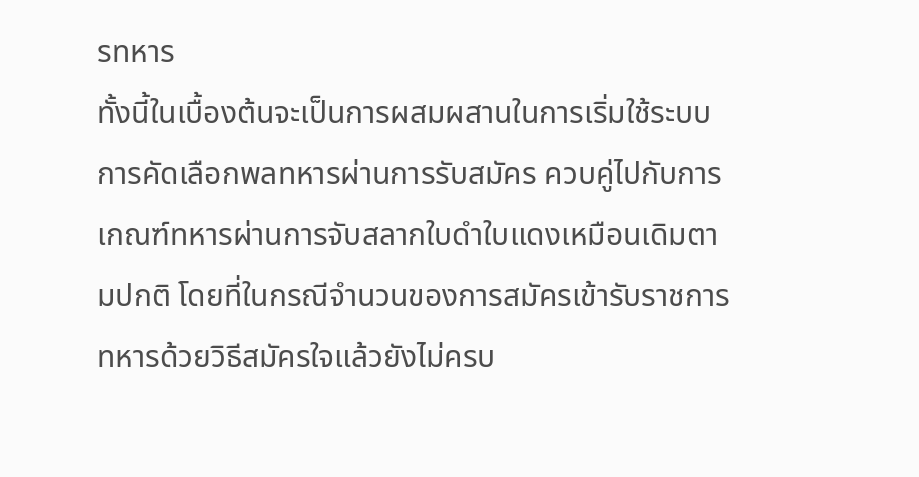รทหาร
ทั้งนี้ในเบื้องต้นจะเป็นการผสมผสานในการเริ่มใช้ระบบการคัดเลือกพลทหารผ่านการรับสมัคร ควบคู่ไปกับการเกณฑ์ทหารผ่านการจับสลากใบดำใบแดงเหมือนเดิมตามปกติ โดยที่ในกรณีจำนวนของการสมัครเข้ารับราชการทหารด้วยวิธีสมัครใจแล้วยังไม่ครบ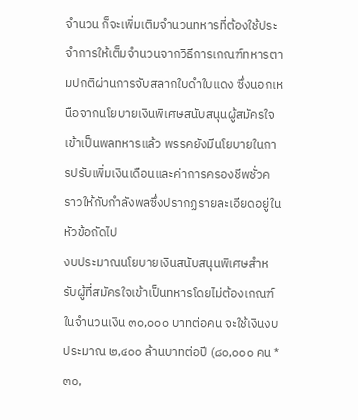จำนวน ก็จะเพิ่มเติมจำนวนทหารที่ต้องใช้ประจำการให้เต็มจำนวนจากวิธีการเกณฑ์ทหารตามปกติผ่านการจับสลากใบดำใบแดง ซึ่งนอกเหนือจากนโยบายเงินพิเศษสนับสนุนผู้สมัครใจเข้าเป็นพลทหารแล้ว พรรคยังมีนโยบายในการปรับเพิ่มเงินเดือนและค่าการครองชีพชั่วคราวให้กับกำลังพลซึ่งปรากฏรายละเอียดอยู่ในหัวข้อถัดไป
งบประมาณนโยบายเงินสนับสนุนพิเศษสำหรับผู้ที่สมัครใจเข้าเป็นทหารโดยไม่ต้องเกณฑ์ ในจำนวนเงิน ๓๐,๐๐๐ บาทต่อคน จะใช้เงินงบประมาณ ๒,๔๐๐ ล้านบาทต่อปี (๘๐,๐๐๐ คน * ๓๐,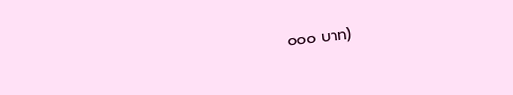๐๐๐ บาท)